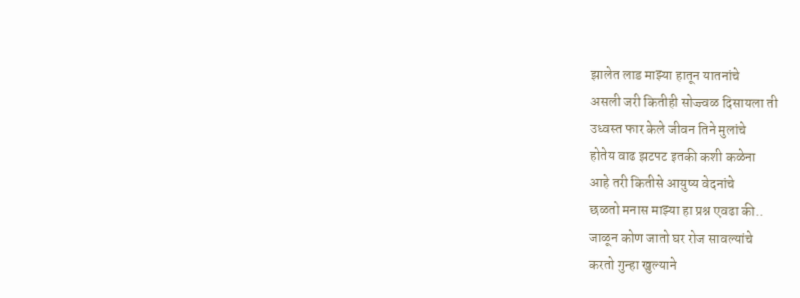झालेत लाड माझ्या हातून यातनांचे
असली जरी कितीही सोज्ज्वळ दिसायला ती
उध्वस्त फार केले जीवन तिने मुलांचे
होतेय वाढ झटपट इतकी कशी कळेना
आहे तरी कितीसे आयुष्य वेदनांचे
छळतो मनास माझ्या हा प्रश्न एवढा की..
जाळून कोण जातो घर रोज सावल्यांचे
करतो गुन्हा खुल्याने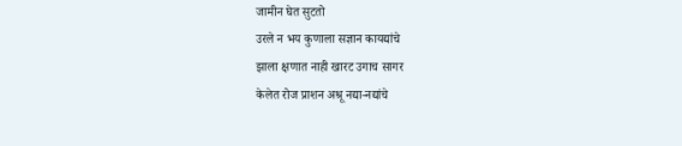जामीन घेत सुटतो
उरले न भय कुणाला सज्ञान कायद्यांचे
झाला क्षणात नाही खारट उगाच सागर
केलेत रोज प्राशन अश्रू नद्या-नद्यांचे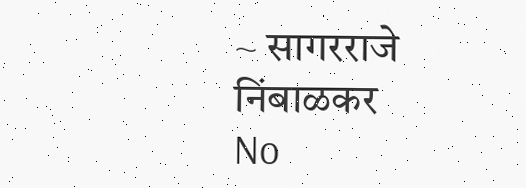~ सागरराजे निंबाळकर
No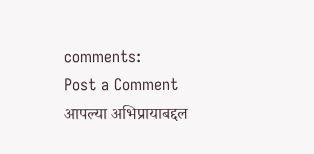comments:
Post a Comment
आपल्या अभिप्रायाबद्दल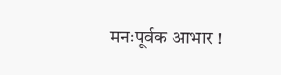मनःपूर्वक आभार !